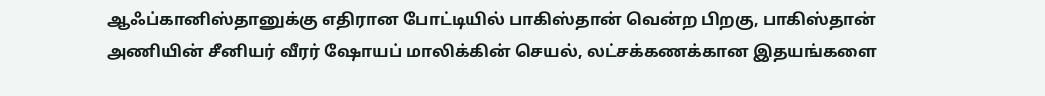ஆஃப்கானிஸ்தானுக்கு எதிரான போட்டியில் பாகிஸ்தான் வென்ற பிறகு, பாகிஸ்தான் அணியின் சீனியர் வீரர் ஷோயப் மாலிக்கின் செயல், லட்சக்கணக்கான இதயங்களை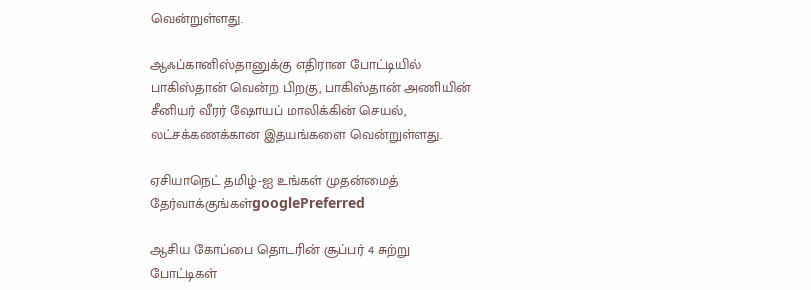வென்றுள்ளது.

ஆஃப்கானிஸ்தானுக்கு எதிரான போட்டியில் பாகிஸ்தான் வென்ற பிறகு, பாகிஸ்தான் அணியின் சீனியர் வீரர் ஷோயப் மாலிக்கின் செயல், லட்சக்கணக்கான இதயங்களை வென்றுள்ளது.

ஏசியாநெட் தமிழ்-ஐ உங்கள் முதன்மைத் தேர்வாக்குங்கள்googlePreferred

ஆசிய கோப்பை தொடரின் சூப்பர் 4 சுற்று போட்டிகள்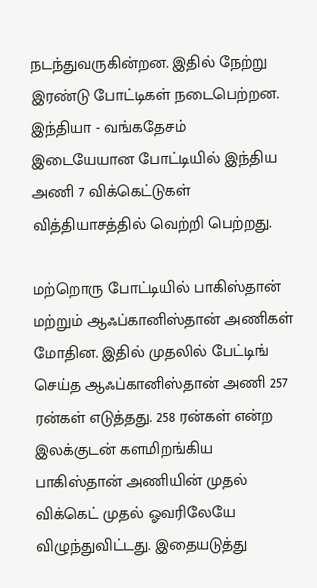நடந்துவருகின்றன. இதில் நேற்று இரண்டு போட்டிகள் நடைபெற்றன. இந்தியா - வங்கதேசம் இடையேயான போட்டியில் இந்திய அணி 7 விக்கெட்டுகள் வித்தியாசத்தில் வெற்றி பெற்றது.

மற்றொரு போட்டியில் பாகிஸ்தான் மற்றும் ஆஃப்கானிஸ்தான் அணிகள் மோதின. இதில் முதலில் பேட்டிங் செய்த ஆஃப்கானிஸ்தான் அணி 257 ரன்கள் எடுத்தது. 258 ரன்கள் என்ற இலக்குடன் களமிறங்கிய பாகிஸ்தான் அணியின் முதல் விக்கெட் முதல் ஓவரிலேயே விழுந்துவிட்டது. இதையடுத்து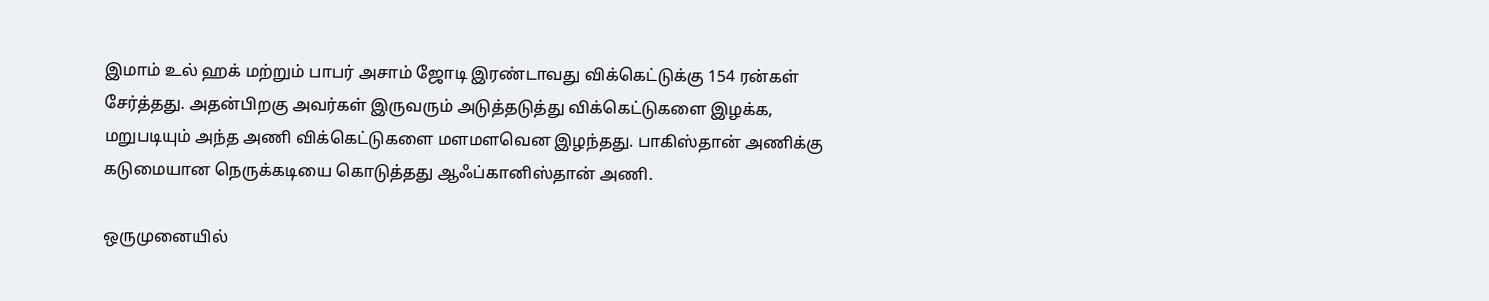இமாம் உல் ஹக் மற்றும் பாபர் அசாம் ஜோடி இரண்டாவது விக்கெட்டுக்கு 154 ரன்கள் சேர்த்தது. அதன்பிறகு அவர்கள் இருவரும் அடுத்தடுத்து விக்கெட்டுகளை இழக்க, மறுபடியும் அந்த அணி விக்கெட்டுகளை மளமளவென இழந்தது. பாகிஸ்தான் அணிக்கு கடுமையான நெருக்கடியை கொடுத்தது ஆஃப்கானிஸ்தான் அணி.

ஒருமுனையில்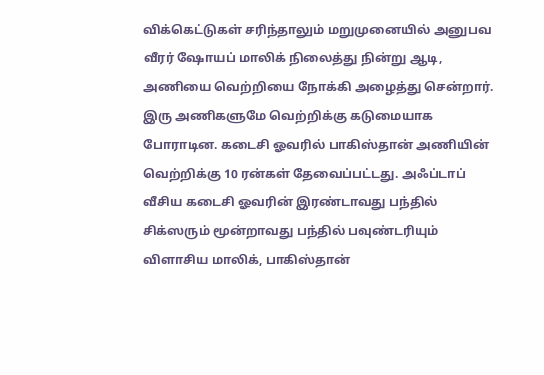விக்கெட்டுகள் சரிந்தாலும் மறுமுனையில் அனுபவ வீரர் ஷோயப் மாலிக் நிலைத்து நின்று ஆடி, அணியை வெற்றியை நோக்கி அழைத்து சென்றார். இரு அணிகளுமே வெற்றிக்கு கடுமையாக போராடின. கடைசி ஓவரில் பாகிஸ்தான் அணியின் வெற்றிக்கு 10 ரன்கள் தேவைப்பட்டது. அஃப்டாப் வீசிய கடைசி ஓவரின் இரண்டாவது பந்தில் சிக்ஸரும் மூன்றாவது பந்தில் பவுண்டரியும் விளாசிய மாலிக், பாகிஸ்தான்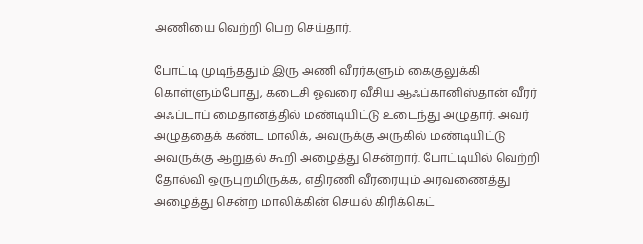அணியை வெற்றி பெற செய்தார்.

போட்டி முடிந்ததும் இரு அணி வீரர்களும் கைகுலுக்கி கொள்ளும்போது, கடைசி ஓவரை வீசிய ஆஃப்கானிஸ்தான் வீரர் அஃப்டாப் மைதானத்தில் மண்டியிட்டு உடைந்து அழுதார். அவர் அழுததைக் கண்ட மாலிக், அவருக்கு அருகில் மண்டியிட்டு அவருக்கு ஆறுதல் கூறி அழைத்து சென்றார். போட்டியில் வெற்றி தோல்வி ஒருபுறமிருக்க, எதிரணி வீரரையும் அரவணைத்து அழைத்து சென்ற மாலிக்கின் செயல் கிரிக்கெட்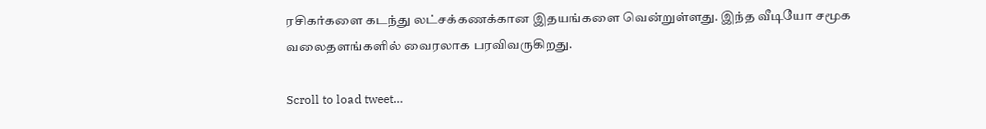ரசிகர்களை கடந்து லட்சக்கணக்கான இதயங்களை வென்றுள்ளது. இந்த வீடியோ சமூக வலைதளங்களில் வைரலாக பரவிவருகிறது.

Scroll to load tweet…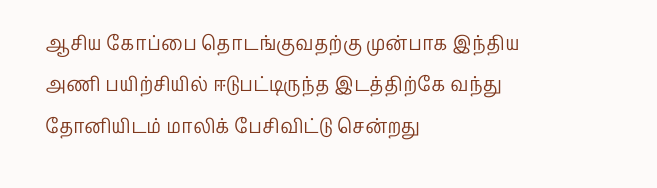ஆசிய கோப்பை தொடங்குவதற்கு முன்பாக இந்திய அணி பயிற்சியில் ஈடுபட்டிருந்த இடத்திற்கே வந்து தோனியிடம் மாலிக் பேசிவிட்டு சென்றது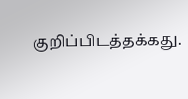குறிப்பிடத்தக்கது.